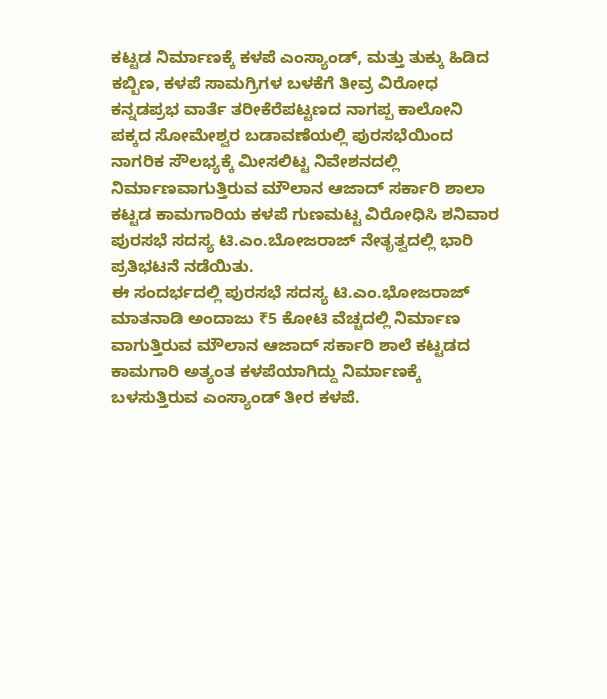ಕಟ್ಟಡ ನಿರ್ಮಾಣಕ್ಕೆ ಕಳಪೆ ಎಂಸ್ಯಾಂಡ್, ಮತ್ತು ತುಕ್ಕು ಹಿಡಿದ ಕಬ್ಬಿಣ, ಕಳಪೆ ಸಾಮಗ್ರಿಗಳ ಬಳಕೆಗೆ ತೀವ್ರ ವಿರೋಧ
ಕನ್ನಡಪ್ರಭ ವಾರ್ತೆ ತರೀಕೆರೆಪಟ್ಟಣದ ನಾಗಪ್ಪ ಕಾಲೋನಿ ಪಕ್ಕದ ಸೋಮೇಶ್ವರ ಬಡಾವಣೆಯಲ್ಲಿ ಪುರಸಭೆಯಿಂದ ನಾಗರಿಕ ಸೌಲಭ್ಯಕ್ಕೆ ಮೀಸಲಿಟ್ಟ ನಿವೇಶನದಲ್ಲಿ ನಿರ್ಮಾಣವಾಗುತ್ತಿರುವ ಮೌಲಾನ ಆಜಾದ್ ಸರ್ಕಾರಿ ಶಾಲಾ ಕಟ್ಟಡ ಕಾಮಗಾರಿಯ ಕಳಪೆ ಗುಣಮಟ್ಟ ವಿರೋಧಿಸಿ ಶನಿವಾರ ಪುರಸಭೆ ಸದಸ್ಯ ಟಿ.ಎಂ.ಬೋಜರಾಜ್ ನೇತೃತ್ವದಲ್ಲಿ ಭಾರಿ ಪ್ರತಿಭಟನೆ ನಡೆಯಿತು.
ಈ ಸಂದರ್ಭದಲ್ಲಿ ಪುರಸಭೆ ಸದಸ್ಯ ಟಿ.ಎಂ.ಭೋಜರಾಜ್ ಮಾತನಾಡಿ ಅಂದಾಜು ₹5 ಕೋಟಿ ವೆಚ್ಚದಲ್ಲಿ ನಿರ್ಮಾಣ ವಾಗುತ್ತಿರುವ ಮೌಲಾನ ಆಜಾದ್ ಸರ್ಕಾರಿ ಶಾಲೆ ಕಟ್ಟಡದ ಕಾಮಗಾರಿ ಅತ್ಯಂತ ಕಳಪೆಯಾಗಿದ್ದು ನಿರ್ಮಾಣಕ್ಕೆ ಬಳಸುತ್ತಿರುವ ಎಂಸ್ಯಾಂಡ್ ತೀರ ಕಳಪೆ.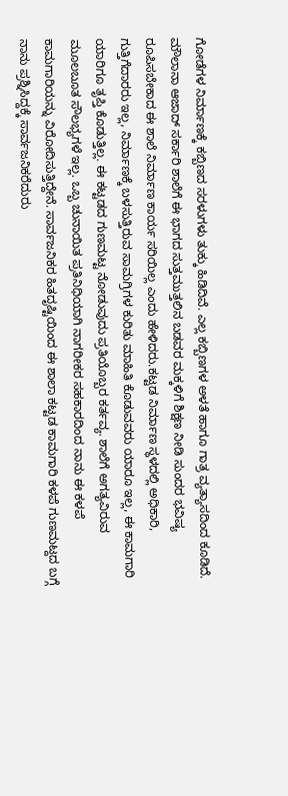ಗೋಡೆಗಳ ನಿರ್ಮಾಣಕ್ಕೆ ಕಬ್ಬಿಣದ ಸರಳುಗಳು ತುಕ್ಕು ಹಿಡಿದಿವೆ. ಎಲ್ಲ ಕಬ್ಬಿಣಗಳ ಅಳತೆ ಹಾಗೂ ಗಾತ್ರ ವ್ಯತ್ಯಾಸದಿಂದ ಕೂಡಿದೆ. ಮೌಲಾನಾ ಆಜಾದ್ ಸರ್ಕಾರಿ ಶಾಲೆಗೆ ಈ ಭಾಗದ ಸುತ್ತಮುತ್ತಲಿನ ಬಡವರ ಮಕ್ಕಳಿಗೆ ಶಿಕ್ಷಣ ನೀಡಿ ಸುಂದರ ಭವಿಷ್ಯ ರೂಪಿಸಬೇಕಾದ ಈ ಶಾಲೆ ನಿರ್ಮಾಣ ಕಾರ್ಯ ಸರಿಯಿಲ್ಲ ಎಂದು ಹೇಳಿದರು.ಕಟ್ಟಡ ನಿರ್ಮಾಣ ಸ್ಥಳದಲ್ಲಿ ಅಧಿಕಾರಿ, ಗುತ್ತಿಗೆದಾರರು ಇಲ್ಲ, ನಿರ್ಮಾಣಕ್ಕೆ ಬಳಸುತ್ತಿರುವ ಸಾಮಗ್ರಿಗಳ ಕುರಿತು ಮಾಹಿತಿ ಕೊಡುವವರು ಯಾರೂ ಇಲ್ಲ, ಈ ಕಾಮಗಾರಿ ಯಾರಿಗೂ ತೃಪ್ತಿ ಕೊಡುತ್ತಿಲ್ಲ. ಈ ಕಟ್ಟಡದ ಗುಣಮಟ್ಟ ನೋಡುವುದು ಪ್ರತಿಯೊಬ್ಬರ ಕರ್ತವ್ಯ. ಶಾಲೆಗೆ ಅಗತ್ಯವಿರುವ ಮೂಲಬೂತ ಸೌಲಭ್ಯಗಳೆ ಇಲ್ಲ. ಒಬ್ಬ ಚುನಾಯಿತ ಪ್ರತಿನಿಧಿಯಾಗಿ ನಾಗರೀಕರ ಸಹಕಾರದಿಂದ ನಾನು ಈ ಕಳಪೆ ಕಾಮಗಾರಿಯನ್ನು ವಿರೋದಿಸುತ್ತಿದ್ದೇನೆ. ಸಾರ್ವಜನಿಕರ ಹಿತದೃಷ್ಟಿಯಿಂದ ಈ ಶಾಲಾ ಕಟ್ಟಡ ಕಾಮಗಾರಿ ಕಳಪೆ ಗುಣಮಟ್ದದ ಬಗ್ಗೆ ನಾನು ಪ್ರಶ್ನಿಸಿದ್ದಕ್ಕೆ ಸಾರ್ವಜನಿಕರೆದುರು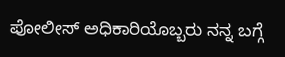ಪೋಲೀಸ್ ಅಧಿಕಾರಿಯೊಬ್ಬರು ನನ್ನ ಬಗ್ಗೆ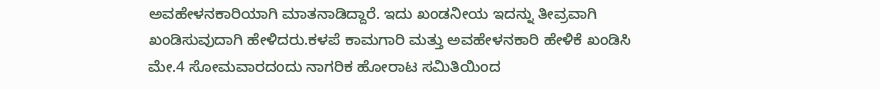ಅವಹೇಳನಕಾರಿಯಾಗಿ ಮಾತನಾಡಿದ್ದಾರೆ. ಇದು ಖಂಡನೀಯ ಇದನ್ನು ತೀವ್ರವಾಗಿ ಖಂಡಿಸುವುದಾಗಿ ಹೇಳಿದರು.ಕಳಪೆ ಕಾಮಗಾರಿ ಮತ್ತು ಅವಹೇಳನಕಾರಿ ಹೇಳಿಕೆ ಖಂಡಿಸಿ ಮೇ.4 ಸೋಮವಾರದಂದು ನಾಗರಿಕ ಹೋರಾಟ ಸಮಿತಿಯಿಂದ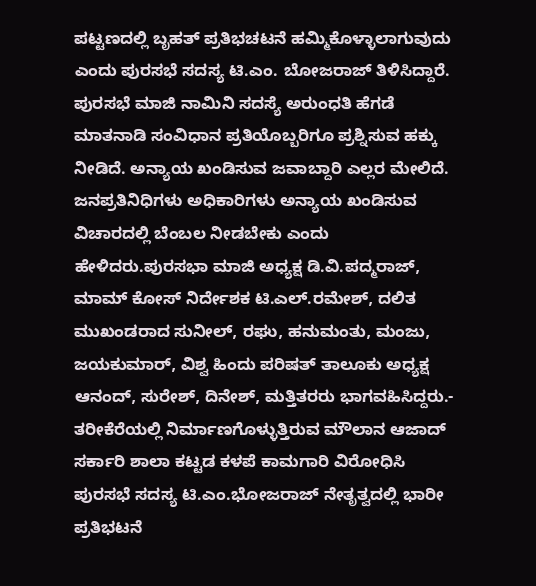ಪಟ್ಟಣದಲ್ಲಿ ಬೃಹತ್ ಪ್ರತಿಭಚಟನೆ ಹಮ್ಮಿಕೊಳ್ಳಾಲಾಗುವುದು ಎಂದು ಪುರಸಭೆ ಸದಸ್ಯ ಟಿ.ಎಂ. ಬೋಜರಾಜ್ ತಿಳಿಸಿದ್ದಾರೆ. ಪುರಸಭೆ ಮಾಜಿ ನಾಮಿನಿ ಸದಸ್ಯೆ ಅರುಂಧತಿ ಹೆಗಡೆ ಮಾತನಾಡಿ ಸಂವಿಧಾನ ಪ್ರತಿಯೊಬ್ಬರಿಗೂ ಪ್ರಶ್ನಿಸುವ ಹಕ್ಕು ನೀಡಿದೆ. ಅನ್ಯಾಯ ಖಂಡಿಸುವ ಜವಾಬ್ದಾರಿ ಎಲ್ಲರ ಮೇಲಿದೆ. ಜನಪ್ರತಿನಿಧಿಗಳು ಅಧಿಕಾರಿಗಳು ಅನ್ಯಾಯ ಖಂಡಿಸುವ ವಿಚಾರದಲ್ಲಿ ಬೆಂಬಲ ನೀಡಬೇಕು ಎಂದು ಹೇಳಿದರು.ಪುರಸಭಾ ಮಾಜಿ ಅಧ್ಯಕ್ಷ ಡಿ.ವಿ.ಪದ್ಮರಾಜ್, ಮಾಮ್ ಕೋಸ್ ನಿರ್ದೇಶಕ ಟಿ.ಎಲ್.ರಮೇಶ್, ದಲಿತ ಮುಖಂಡರಾದ ಸುನೀಲ್, ರಘು, ಹನುಮಂತು, ಮಂಜು, ಜಯಕುಮಾರ್, ವಿಶ್ವ ಹಿಂದು ಪರಿಷತ್ ತಾಲೂಕು ಅಧ್ಯಕ್ಷ ಆನಂದ್, ಸುರೇಶ್, ದಿನೇಶ್, ಮತ್ತಿತರರು ಭಾಗವಹಿಸಿದ್ದರು.-
ತರೀಕೆರೆಯಲ್ಲಿ ನಿರ್ಮಾಣಗೊಳ್ಳುತ್ತಿರುವ ಮೌಲಾನ ಆಜಾದ್ ಸರ್ಕಾರಿ ಶಾಲಾ ಕಟ್ಟಡ ಕಳಪೆ ಕಾಮಗಾರಿ ವಿರೋಧಿಸಿ ಪುರಸಭೆ ಸದಸ್ಯ ಟಿ.ಎಂ.ಭೋಜರಾಜ್ ನೇತೃತ್ವದಲ್ಲಿ ಭಾರೀ ಪ್ರತಿಭಟನೆ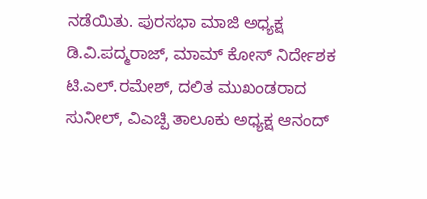ನಡೆಯಿತು. ಪುರಸಭಾ ಮಾಜಿ ಅಧ್ಯಕ್ಷ ಡಿ.ವಿ.ಪದ್ಮರಾಜ್, ಮಾಮ್ ಕೋಸ್ ನಿರ್ದೇಶಕ ಟಿ.ಎಲ್.ರಮೇಶ್, ದಲಿತ ಮುಖಂಡರಾದ ಸುನೀಲ್, ವಿಎಚ್ಪಿ ತಾಲೂಕು ಅಧ್ಯಕ್ಷ ಆನಂದ್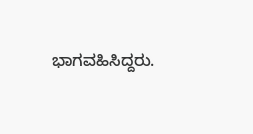ಭಾಗವಹಿಸಿದ್ದರು.